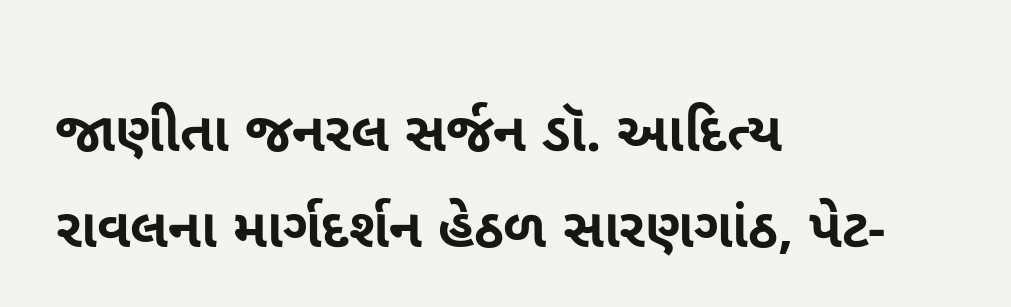જાણીતા જનરલ સર્જન ડૉ. આદિત્ય રાવલના માર્ગદર્શન હેઠળ સારણગાંઠ, પેટ-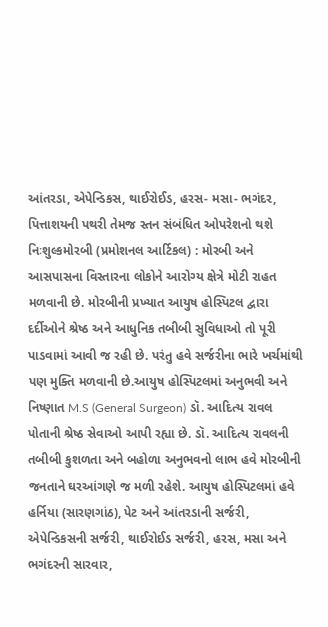આંતરડા, એપેન્ડિકસ, થાઈરોઈડ, હરસ- મસા- ભગંદર, પિત્તાશયની પથરી તેમજ સ્તન સંબંધિત ઓપરેશનો થશે નિઃશુલ્કમોરબી (પ્રમોશનલ આર્ટિકલ) : મોરબી અને આસપાસના વિસ્તારના લોકોને આરોગ્ય ક્ષેત્રે મોટી રાહત મળવાની છે. મોરબીની પ્રખ્યાત આયુષ હોસ્પિટલ દ્વારા દર્દીઓને શ્રેષ્ઠ અને આધુનિક તબીબી સુવિધાઓ તો પૂરી પાડવામાં આવી જ રહી છે. પરંતુ હવે સર્જરીના ભારે ખર્ચમાંથી પણ મુક્તિ મળવાની છે.આયુષ હોસ્પિટલમાં અનુભવી અને નિષ્ણાત M.S (General Surgeon) ડૉ. આદિત્ય રાવલ પોતાની શ્રેષ્ઠ સેવાઓ આપી રહ્યા છે. ડૉ. આદિત્ય રાવલની તબીબી કુશળતા અને બહોળા અનુભવનો લાભ હવે મોરબીની જનતાને ઘરઆંગણે જ મળી રહેશે. આયુષ હોસ્પિટલમાં હવે હર્નિયા (સારણગાંઠ), પેટ અને આંતરડાની સર્જરી, એપેન્ડિકસની સર્જરી, થાઈરોઈડ સર્જરી, હરસ, મસા અને ભગંદરની સારવાર,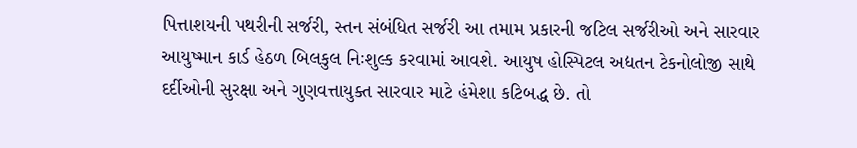પિત્તાશયની પથરીની સર્જરી, સ્તન સંબંધિત સર્જરી આ તમામ પ્રકારની જટિલ સર્જરીઓ અને સારવાર આયુષ્માન કાર્ડ હેઠળ બિલકુલ નિઃશુલ્ક કરવામાં આવશે. આયુષ હોસ્પિટલ અદ્યતન ટેકનોલોજી સાથે દર્દીઓની સુરક્ષા અને ગુણવત્તાયુક્ત સારવાર માટે હંમેશા કટિબદ્ધ છે. તો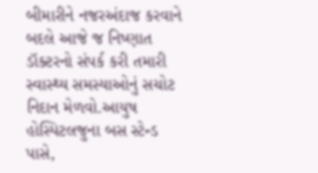બીમારીને નજરઅંદાજ કરવાને બદલે આજે જ નિષ્ણાત ડૉક્ટરનો સંપર્ક કરી તમારી સ્વાસ્થ્ય સમસ્યાઓનું સચોટ નિદાન મેળવો.આયુષ હોસ્પિટલજુના બસ સ્ટેન્ડ પાસે,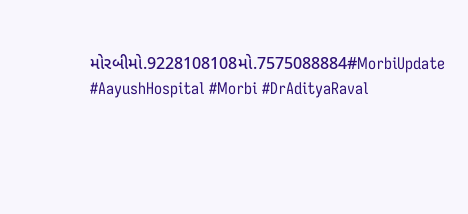મોરબીમો.9228108108મો.7575088884#MorbiUpdate #AayushHospital #Morbi #DrAdityaRaval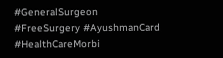#GeneralSurgeon #FreeSurgery #AyushmanCard #HealthCareMorbi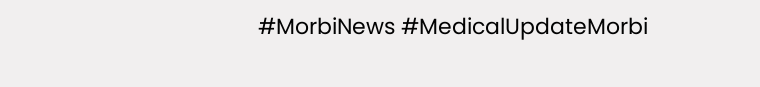#MorbiNews #MedicalUpdateMorbi